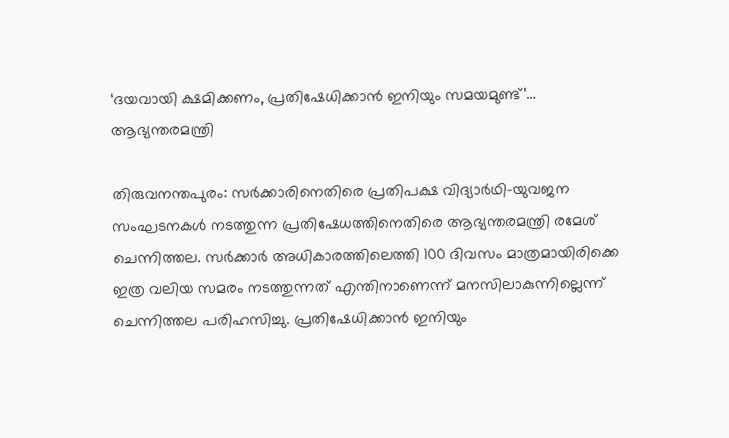‘ദയവായി ക്ഷമിക്കണം, പ്രതിഷേധിക്കാൻ ഇനിയും സമയമുണ്ട്’… ആഭ്യന്തരമന്ത്രി

തിരുവനന്തപുരം: സർക്കാരിനെതിരെ പ്രതിപക്ഷ വിദ്യാർഥി-യുവജന സംഘടനകൾ നടത്തുന്ന പ്രതിഷേധത്തിനെതിരെ ആഭ്യന്തരമന്ത്രി രമേശ് ചെന്നിത്തല. സർക്കാർ അധികാരത്തിലെത്തി 100 ദിവസം മാത്രമായിരിക്കെ ഇത്ര വലിയ സമരം നടത്തുന്നത് എന്തിനാണെന്ന് മനസിലാകുന്നില്ലെന്ന് ചെന്നിത്തല പരിഹസിച്ചു. പ്രതിഷേധിക്കാൻ ഇനിയും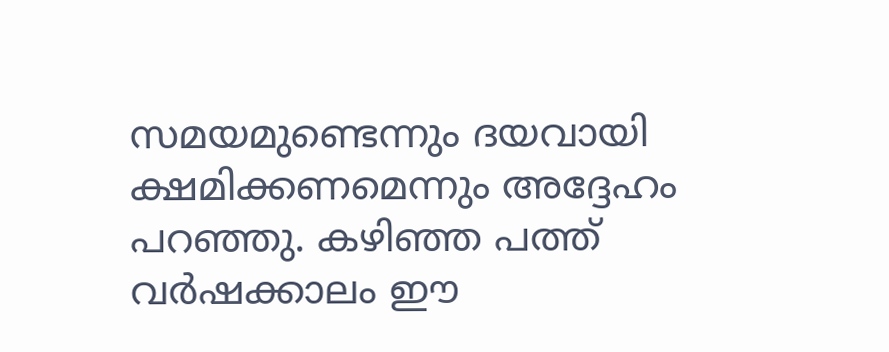സമയമുണ്ടെന്നും ദയവായി ക്ഷമിക്കണമെന്നും അദ്ദേഹം പറഞ്ഞു. കഴിഞ്ഞ പത്ത് വർഷക്കാലം ഈ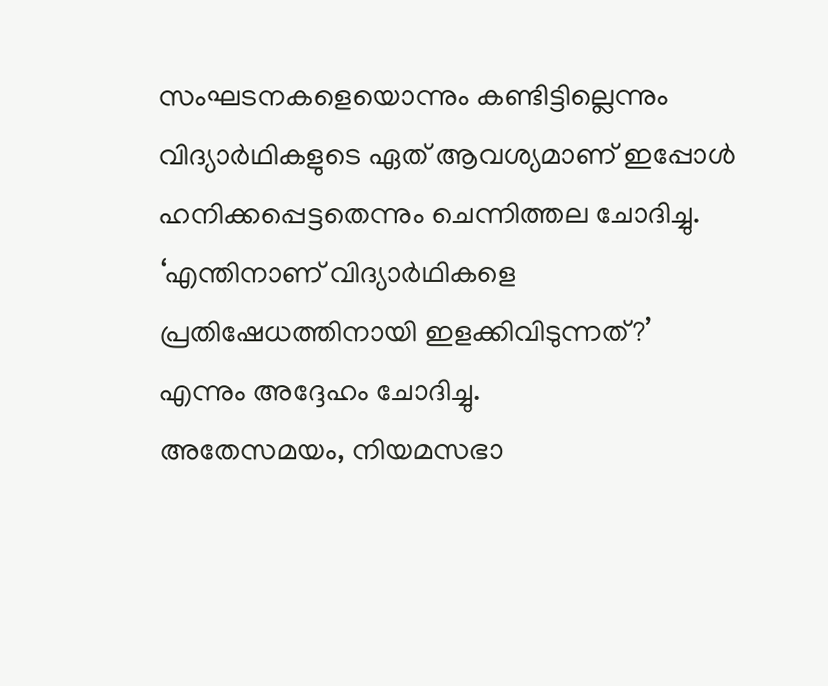സംഘടനകളെയൊന്നും കണ്ടിട്ടില്ലെന്നും വിദ്യാർഥികളുടെ ഏത് ആവശ്യമാണ് ഇപ്പോൾ ഹനിക്കപ്പെട്ടതെന്നും ചെന്നിത്തല ചോദിച്ചു. ‘എന്തിനാണ് വിദ്യാർഥികളെ പ്രതിഷേധത്തിനായി ഇളക്കിവിടുന്നത്?’ എന്നും അദ്ദേഹം ചോദിച്ചു.
അതേസമയം, നിയമസഭാ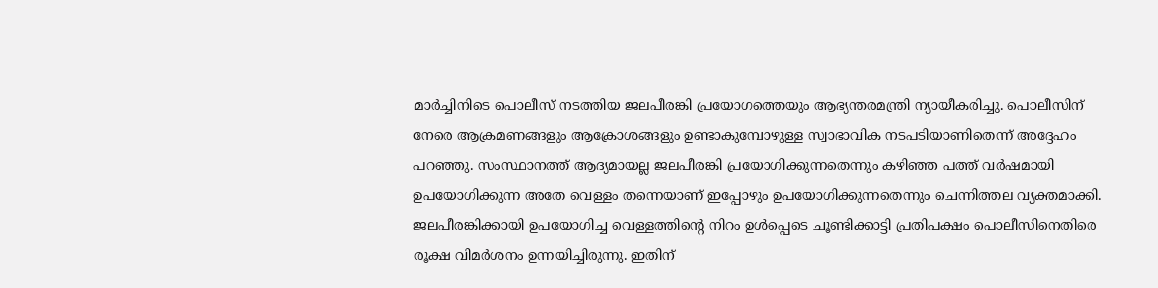മാർച്ചിനിടെ പൊലീസ് നടത്തിയ ജലപീരങ്കി പ്രയോഗത്തെയും ആഭ്യന്തരമന്ത്രി ന്യായീകരിച്ചു. പൊലീസിന് നേരെ ആക്രമണങ്ങളും ആക്രോശങ്ങളും ഉണ്ടാകുമ്പോഴുള്ള സ്വാഭാവിക നടപടിയാണിതെന്ന് അദ്ദേഹം പറഞ്ഞു. സംസ്ഥാനത്ത് ആദ്യമായല്ല ജലപീരങ്കി പ്രയോഗിക്കുന്നതെന്നും കഴിഞ്ഞ പത്ത് വർഷമായി ഉപയോഗിക്കുന്ന അതേ വെള്ളം തന്നെയാണ് ഇപ്പോഴും ഉപയോഗിക്കുന്നതെന്നും ചെന്നിത്തല വ്യക്തമാക്കി. ജലപീരങ്കിക്കായി ഉപയോഗിച്ച വെള്ളത്തിന്റെ നിറം ഉൾപ്പെടെ ചൂണ്ടിക്കാട്ടി പ്രതിപക്ഷം പൊലീസിനെതിരെ രൂക്ഷ വിമർശനം ഉന്നയിച്ചിരുന്നു. ഇതിന്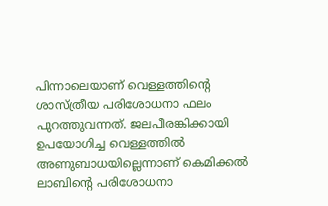പിന്നാലെയാണ് വെള്ളത്തിന്റെ ശാസ്ത്രീയ പരിശോധനാ ഫലം പുറത്തുവന്നത്. ജലപീരങ്കിക്കായി ഉപയോഗിച്ച വെള്ളത്തിൽ അണുബാധയില്ലെന്നാണ് കെമിക്കൽ ലാബിന്റെ പരിശോധനാ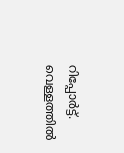റിപ്പോർട്ട്. വെള്ളത്തിൽ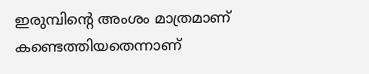ഇരുമ്പിന്റെ അംശം മാത്രമാണ് കണ്ടെത്തിയതെന്നാണ്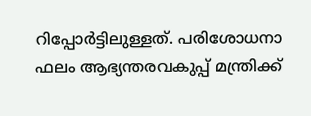റിപ്പോർട്ടിലുള്ളത്. പരിശോധനാ ഫലം ആഭ്യന്തരവകുപ്പ് മന്ത്രിക്ക്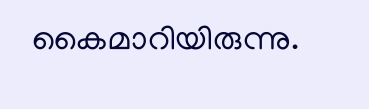കൈമാറിയിരുന്നു.